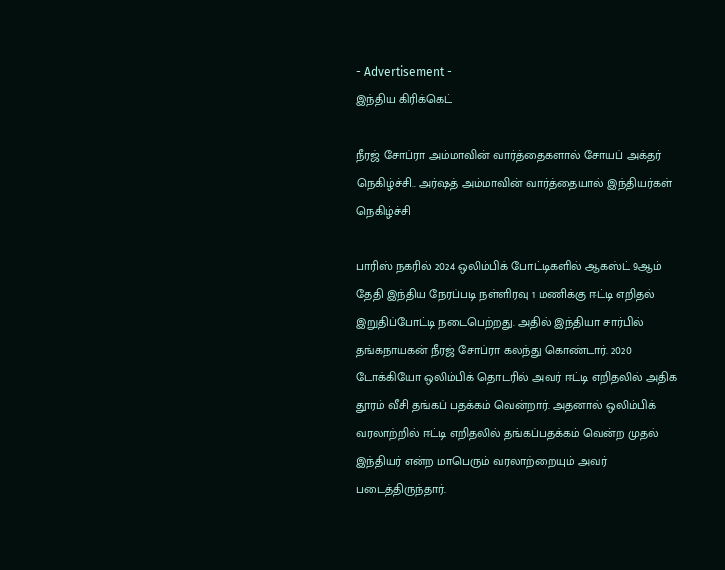- Advertisement -
இந்திய கிரிக்கெட்

நீரஜ் சோப்ரா அம்மாவின் வார்த்தைகளால் சோயப் அக்தர் நெகிழ்ச்சி.. அர்ஷத் அம்மாவின் வார்த்தையால் இந்தியர்கள் நெகிழ்ச்சி

பாரிஸ் நகரில் 2024 ஒலிம்பிக் போட்டிகளில் ஆகஸ்ட் 9ஆம் தேதி இந்திய நேரப்படி நள்ளிரவு 1 மணிக்கு ஈட்டி எறிதல் இறுதிப்போட்டி நடைபெற்றது. அதில் இந்தியா சார்பில் தங்கநாயகன் நீரஜ் சோப்ரா கலந்து கொண்டார். 2020 டோக்கியோ ஒலிம்பிக் தொடரில் அவர் ஈட்டி எறிதலில் அதிக தூரம் வீசி தங்கப் பதக்கம் வென்றார். அதனால் ஒலிம்பிக் வரலாற்றில் ஈட்டி எறிதலில் தங்கப்பதக்கம் வென்ற முதல் இந்தியர் என்ற மாபெரும் வரலாற்றையும் அவர் படைத்திருந்தார்.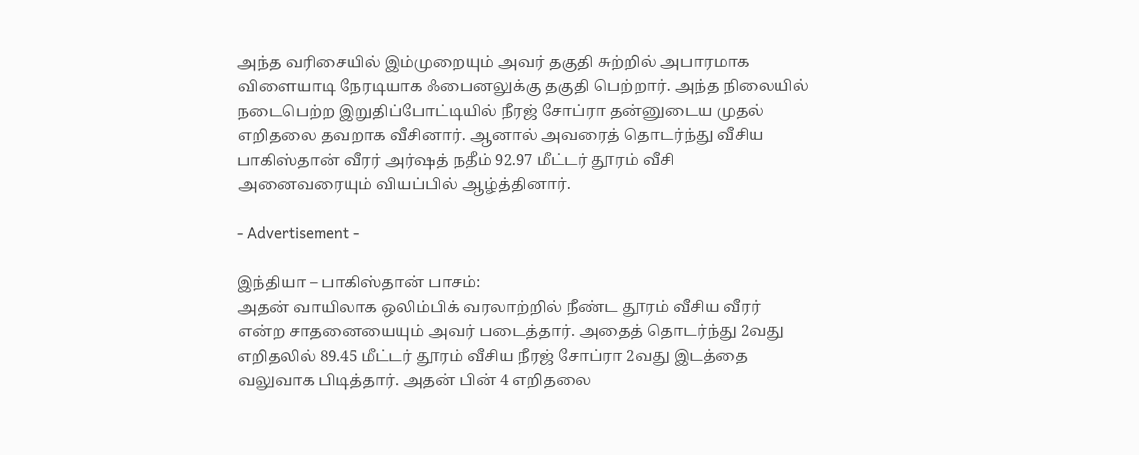அந்த வரிசையில் இம்முறையும் அவர் தகுதி சுற்றில் அபாரமாக விளையாடி நேரடியாக ஃபைனலுக்கு தகுதி பெற்றார். அந்த நிலையில் நடைபெற்ற இறுதிப்போட்டியில் நீரஜ் சோப்ரா தன்னுடைய முதல் எறிதலை தவறாக வீசினார். ஆனால் அவரைத் தொடர்ந்து வீசிய பாகிஸ்தான் வீரர் அர்ஷத் நதீம் 92.97 மீட்டர் தூரம் வீசி அனைவரையும் வியப்பில் ஆழ்த்தினார்.

- Advertisement -

இந்தியா – பாகிஸ்தான் பாசம்:
அதன் வாயிலாக ஒலிம்பிக் வரலாற்றில் நீண்ட தூரம் வீசிய வீரர் என்ற சாதனையையும் அவர் படைத்தார். அதைத் தொடர்ந்து 2வது எறிதலில் 89.45 மீட்டர் தூரம் வீசிய நீரஜ் சோப்ரா 2வது இடத்தை வலுவாக பிடித்தார். அதன் பின் 4 எறிதலை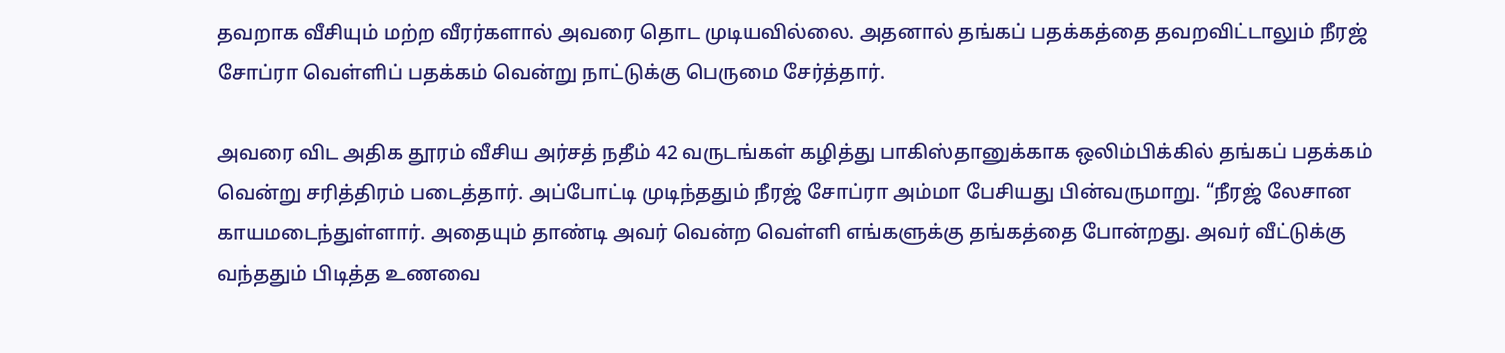தவறாக வீசியும் மற்ற வீரர்களால் அவரை தொட முடியவில்லை. அதனால் தங்கப் பதக்கத்தை தவறவிட்டாலும் நீரஜ் சோப்ரா வெள்ளிப் பதக்கம் வென்று நாட்டுக்கு பெருமை சேர்த்தார்.

அவரை விட அதிக தூரம் வீசிய அர்சத் நதீம் 42 வருடங்கள் கழித்து பாகிஸ்தானுக்காக ஒலிம்பிக்கில் தங்கப் பதக்கம் வென்று சரித்திரம் படைத்தார். அப்போட்டி முடிந்ததும் நீரஜ் சோப்ரா அம்மா பேசியது பின்வருமாறு. “நீரஜ் லேசான காயமடைந்துள்ளார். அதையும் தாண்டி அவர் வென்ற வெள்ளி எங்களுக்கு தங்கத்தை போன்றது. அவர் வீட்டுக்கு வந்ததும் பிடித்த உணவை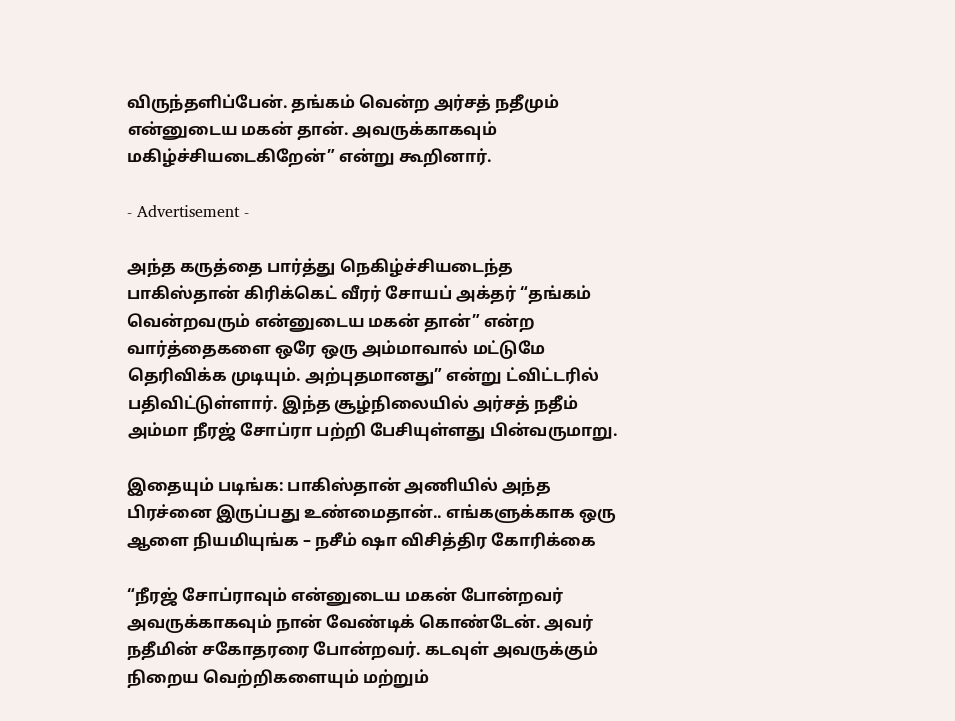விருந்தளிப்பேன். தங்கம் வென்ற அர்சத் நதீமும் என்னுடைய மகன் தான். அவருக்காகவும் மகிழ்ச்சியடைகிறேன்” என்று கூறினார்.

- Advertisement -

அந்த கருத்தை பார்த்து நெகிழ்ச்சியடைந்த பாகிஸ்தான் கிரிக்கெட் வீரர் சோயப் அக்தர் “தங்கம் வென்றவரும் என்னுடைய மகன் தான்” என்ற வார்த்தைகளை ஒரே ஒரு அம்மாவால் மட்டுமே தெரிவிக்க முடியும். அற்புதமானது” என்று ட்விட்டரில் பதிவிட்டுள்ளார். இந்த சூழ்நிலையில் அர்சத் நதீம் அம்மா நீரஜ் சோப்ரா பற்றி பேசியுள்ளது பின்வருமாறு.

இதையும் படிங்க: பாகிஸ்தான் அணியில் அந்த பிரச்னை இருப்பது உண்மைதான்.. எங்களுக்காக ஒரு ஆளை நியமியுங்க – நசீம் ஷா விசித்திர கோரிக்கை

“நீரஜ் சோப்ராவும் என்னுடைய மகன் போன்றவர் அவருக்காகவும் நான் வேண்டிக் கொண்டேன். அவர் நதீமின் சகோதரரை போன்றவர். கடவுள் அவருக்கும் நிறைய வெற்றிகளையும் மற்றும்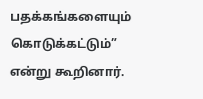பதக்கங்களையும் கொடுக்கட்டும்” என்று கூறினார்.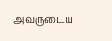அவருடைய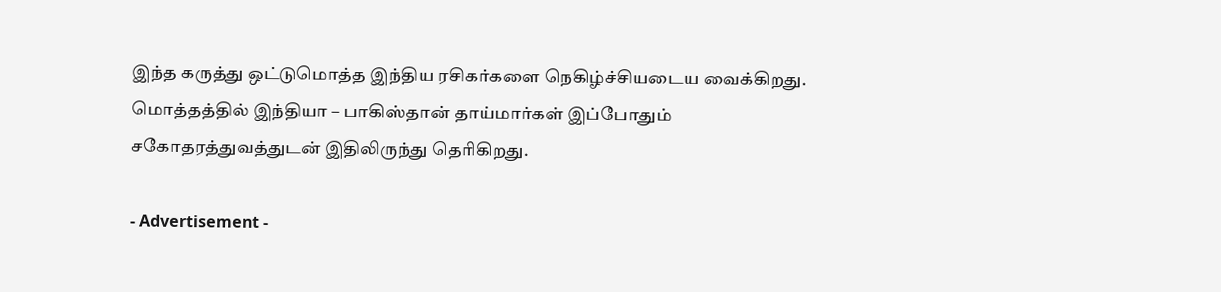இந்த கருத்து ஒட்டுமொத்த இந்திய ரசிகர்களை நெகிழ்ச்சியடைய வைக்கிறது. மொத்தத்தில் இந்தியா – பாகிஸ்தான் தாய்மார்கள் இப்போதும் சகோதரத்துவத்துடன் இதிலிருந்து தெரிகிறது.

- Advertisement -